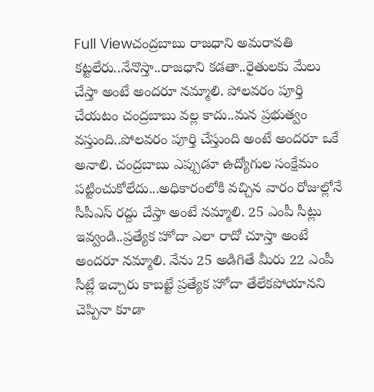Full Viewచంద్రబాబు రాజధాని అమరావతి కట్టలేరు..నేనొస్తా..రాజధాని కడతా..రైతులకు మేలు చేస్తా అంటే అందరూ నమ్మాలి. పోలవరం పూర్తి చేయటం చంద్రబాబు వల్ల కాదు..మన ప్రభుత్వం వస్తుంది..పోలవరం పూర్తి చేస్తుంది అంటే అందరూ ఒకే అనాలి. చంద్రబాబు ఎప్పుడూ ఉద్యోగుల సంక్షేమం పట్టించుకోలేదు...అధికారంలోకి వచ్చిన వారం రోజుల్లోనే సీపీఎస్ రద్దు చేస్తా అంటే నమ్మాలి. 25 ఎంపీ సీట్లు ఇవ్వండి..ప్రత్యేక హోదా ఎలా రాదో చూస్తా అంటే అందరూ నమ్మాలి. నేను 25 అడిగితే మీరు 22 ఎంపీ సీట్లే ఇచ్చారు కాబట్టే ప్రత్యేక హోదా తేలేకపోయానని చెప్పినా కూడా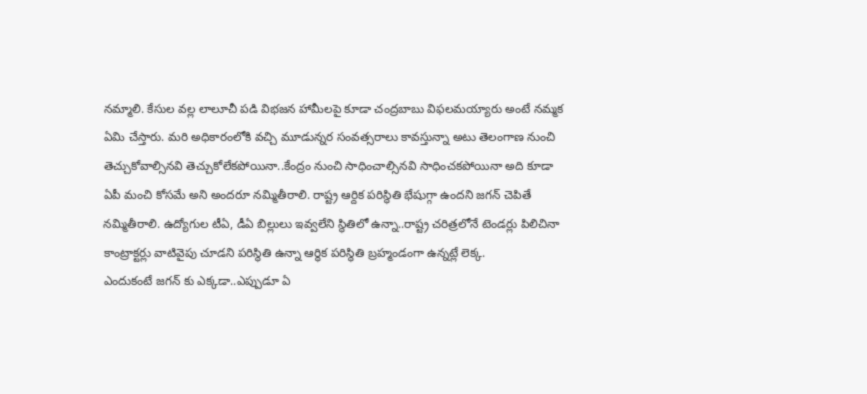నమ్మాలి. కేసుల వల్ల లాలూచీ పడి విభజన హామీలపై కూడా చంద్రబాబు విఫలమయ్యారు అంటే నమ్మక ఏమి చేస్తారు. మరి అధికారంలోకి వచ్చి మూడున్నర సంవత్సరాలు కావస్తున్నా అటు తెలంగాణ నుంచి తెచ్చుకోవాల్సినవి తెచ్చుకోలేకపోయినా..కేంద్రం నుంచి సాధించాల్సినవి సాధించకపోయినా అది కూడా ఏపీ మంచి కోసమే అని అందరూ నమ్మితీరాలి. రాష్ట్ర ఆర్దిక పరిస్థితి భేషుగ్గా ఉందని జగన్ చెపితే నమ్మితీరాలి. ఉద్యోగుల టీఏ, డీఏ బిల్లులు ఇవ్వలేని స్థితిలో ఉన్నా..రాష్ట్ర చరిత్రలోనే టెండర్లు పిలిచినా కాంట్రాక్టర్లు వాటివైపు చూడని పరిస్థితి ఉన్నా ఆర్ధిక పరిస్థితి బ్రహ్మండంగా ఉన్నట్లే లెక్క.
ఎందుకంటే జగన్ కు ఎక్కడా..ఎప్పుడూ ఏ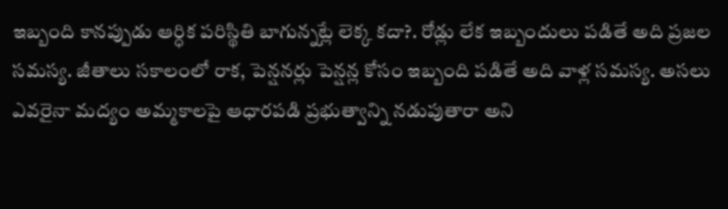ఇబ్బంది కానప్పుడు ఆర్ధిక పరిస్థితి బాగున్నట్లే లెక్క కదా?. రోడ్లు లేక ఇబ్బందులు పడితే అది ప్రజల సమస్య. జీతాలు సకాలంలో రాక, పెన్షనర్లు పెన్షన్ల కోసం ఇబ్బంది పడితే అది వాళ్ల సమస్య. అసలు ఎవరైనా మద్యం అమ్మకాలపై ఆధారపడి ప్రభుత్వాన్ని నడుపుతారా అని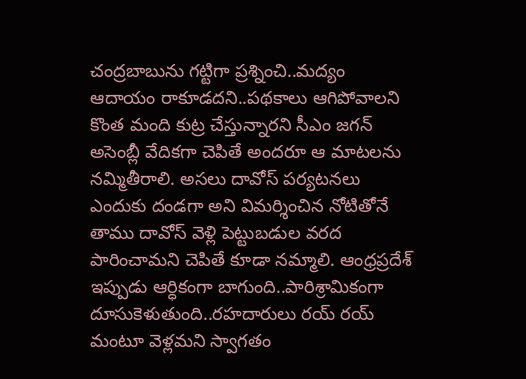చంద్రబాబును గట్టిగా ప్రశ్నించి..మద్యం ఆదాయం రాకూడదని..పథకాలు ఆగిపోవాలని కొంత మంది కుట్ర చేస్తున్నారని సీఎం జగన్ అసెంబ్లీ వేదికగా చెపితే అందరూ ఆ మాటలను నమ్మితీరాలి. అసలు దావోస్ పర్యటనలు ఎందుకు దండగా అని విమర్శించిన నోటితోనే తాము దావోస్ వెళ్లి పెట్టుబడుల వరద పారించామని చెపితే కూడా నమ్మాలి. ఆంధ్రప్రదేశ్ ఇప్పుడు ఆర్ధికంగా బాగుంది..పారిశ్రామికంగా దూసుకెళుతుంది..రహదారులు రయ్ రయ్ మంటూ వెళ్లమని స్వాగతం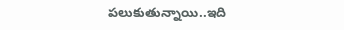పలుకుతున్నాయి..ఇది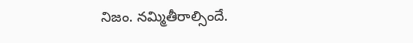నిజం. నమ్మితీరాల్సిందే.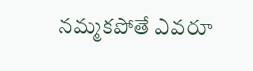నమ్మకపోతే ఎవరూ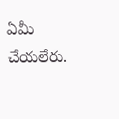ఏమీ చేయలేరు.